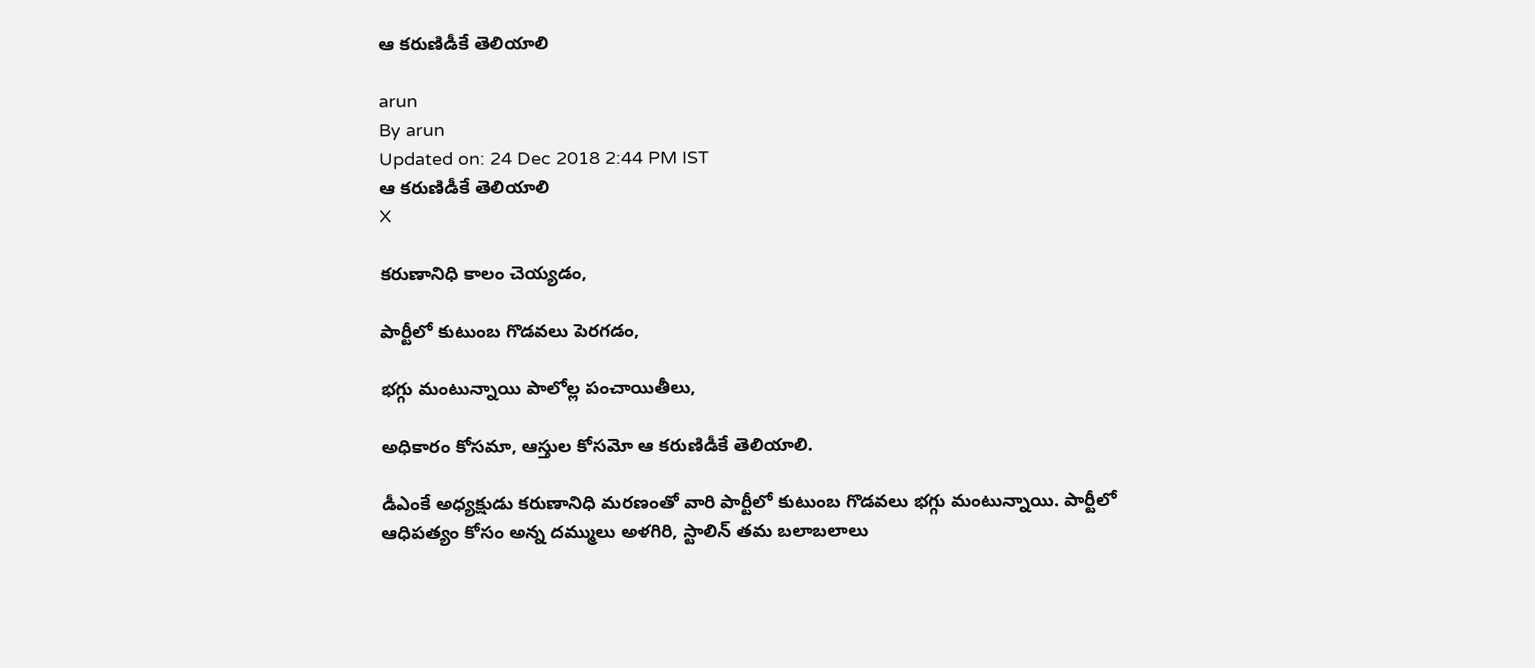ఆ కరుణిడీకే తెలియాలి

arun
By arun
Updated on: 24 Dec 2018 2:44 PM IST
ఆ కరుణిడీకే తెలియాలి
X

కరుణానిధి కాలం చెయ్యడం,

పార్టీలో కుటుంబ గొడవలు పెరగడం,

భగ్గు మంటున్నాయి పాలోల్ల పంచాయితీలు,

అధికారం కోసమా, ఆస్తుల కోసమో ఆ కరుణిడీకే తెలియాలి.

డీఎంకే అధ్యక్షుడు కరుణానిధి మరణంతో వారి పార్టీలో కుటుంబ గొడవలు భగ్గు మంటున్నాయి. పార్టీలో ఆధిపత్యం కోసం అన్న దమ్ములు అళగిరి, స్టాలిన్‌ తమ బలాబలాలు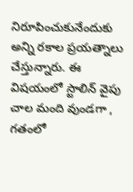నిరూపించుకునేందుకు అన్ని రకాల ప్రయత్నాలు చేస్తున్నారు. ఈ విషయంలో స్టాలిన్‌ వైపు చాల మంది వుండగా , గతంలో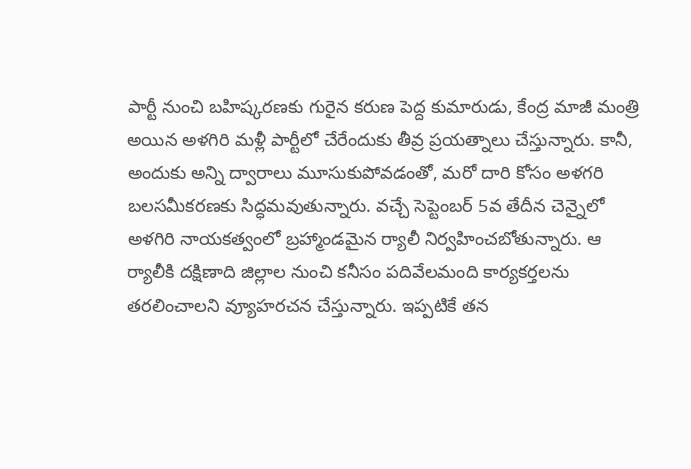పార్టీ నుంచి బహిష్కరణకు గురైన కరుణ పెద్ద కుమారుడు, కేంద్ర మాజీ మంత్రి అయిన అళగిరి మళ్లీ పార్టీలో చేరేందుకు తీవ్ర ప్రయత్నాలు చేస్తున్నారు. కానీ, అందుకు అన్ని ద్వారాలు మూసుకుపోవడంతో, మరో దారి కోసం అళగరి బలసమీకరణకు సిద్ధమవుతున్నారు. వచ్చే సెప్టెంబర్‌ 5వ తేదీన చెన్నైలో అళగిరి నాయకత్వంలో బ్రహ్మాండమైన ర్యాలీ నిర్వహించబోతున్నారు. ఆ ర్యాలీకి దక్షిణాది జిల్లాల నుంచి కనీసం పదివేలమంది కార్యకర్తలను తరలించాలని వ్యూహరచన చేస్తున్నారు. ఇప్పటికే తన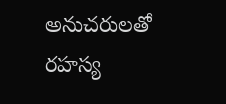అనుచరులతో రహస్య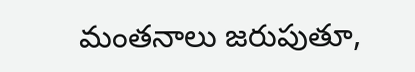మంతనాలు జరుపుతూ,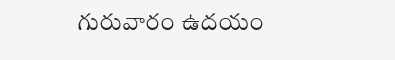గురువారం ఉదయం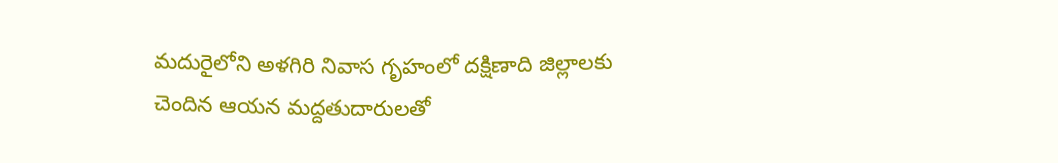మదురైలోని అళగిరి నివాస గృహంలో దక్షిణాది జిల్లాలకు చెందిన ఆయన మద్దతుదారులతో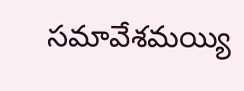సమావేశమయ్యి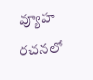వ్యూహ రచనలో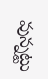వున్నట్టు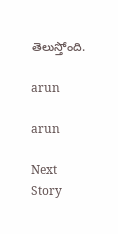తెలుస్తోంది.

arun

arun

Next Story